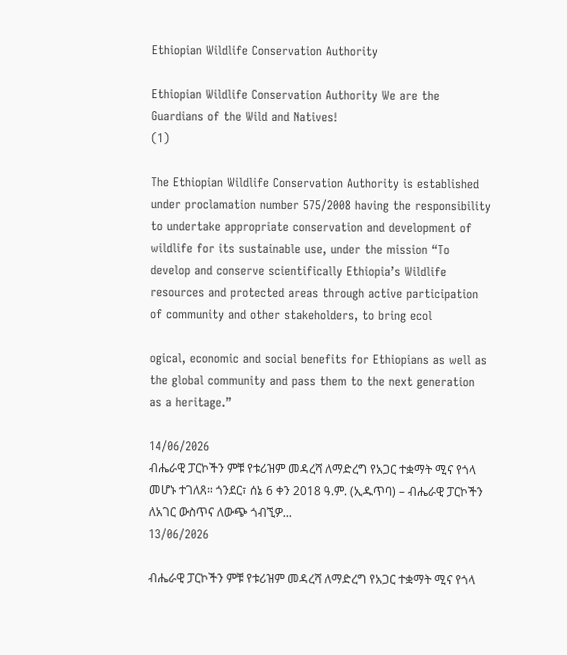Ethiopian Wildlife Conservation Authority

Ethiopian Wildlife Conservation Authority We are the Guardians of the Wild and Natives!
(1)

The Ethiopian Wildlife Conservation Authority is established under proclamation number 575/2008 having the responsibility to undertake appropriate conservation and development of wildlife for its sustainable use, under the mission “To develop and conserve scientifically Ethiopia’s Wildlife resources and protected areas through active participation of community and other stakeholders, to bring ecol

ogical, economic and social benefits for Ethiopians as well as the global community and pass them to the next generation as a heritage.”

14/06/2026
ብሔራዊ ፓርኮችን ምቹ የቱሪዝም መዳረሻ ለማድረግ የአጋር ተቋማት ሚና የጎላ መሆኑ ተገለጸ። ጎንደር፣ ሰኔ 6 ቀን 2018 ዓ.ም. (ኢዱጥባ) – ብሔራዊ ፓርኮችን ለአገር ውስጥና ለውጭ ጎብኚዎ...
13/06/2026

ብሔራዊ ፓርኮችን ምቹ የቱሪዝም መዳረሻ ለማድረግ የአጋር ተቋማት ሚና የጎላ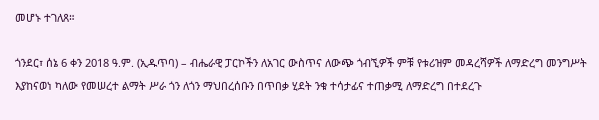መሆኑ ተገለጸ።

ጎንደር፣ ሰኔ 6 ቀን 2018 ዓ.ም. (ኢዱጥባ) – ብሔራዊ ፓርኮችን ለአገር ውስጥና ለውጭ ጎብኚዎች ምቹ የቱሪዝም መዳረሻዎች ለማድረግ መንግሥት እያከናወነ ካለው የመሠረተ ልማት ሥራ ጎን ለጎን ማህበረሰቡን በጥበቃ ሂደት ንቁ ተሳታፊና ተጠቃሚ ለማድረግ በተደረጉ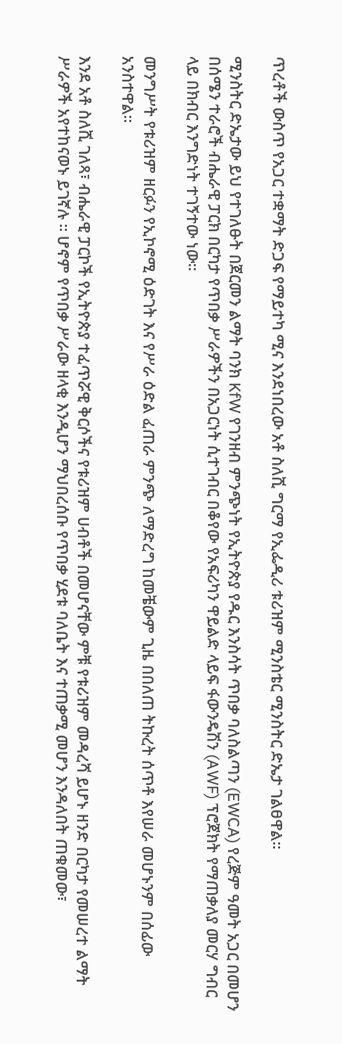ጥረቶች ውስጥ የአጋር ተቋማት ድጋፍ የማይተካ ሚና እንደነበረው አቶ ስለሺ ግርማ የኢፌዲሪ ቱሪዝም ሚንስቴር ሚንስትር ድኤታ ገልፀዋል።

ሚንስትር ድኤታው ይህ የተገለፁት በጀርመን ልማት ባንክ KfW የገንዘብ ምንጭነት የኢትዮጵያ የዱር እንስሳት ጥበቃ ባለስልጣን (EWCA) የረጅም ዓመት አጋር በመሆን በሰሜን ተራሮች ብሔራዊ ፓርክ በርካታ የጥበቃ ሥራዎችን በአጋርነት ሲተገብር በቆየው የአፍሪካን ዋይልድ ላይፍ ፋውንዴሽን (AWF) ፕሮጀክት የማጠቃለያ መርሃ ግብር ላይ በክብር እንግድነት ተገኝተው ነው።

መንግሥት የቱሪዝም ዘርፉን የኢኮኖሚ ዕድገት እና የሥራ ዕድል ፈጠራ ምንጭ ለማድረግ ከመቼውም ጊዜ በበለጠ ትኩረት ሰጥቶ እየሠራ መሆኑንም በሰፊው አንስተዋል።

እንደ አቶ ስለሺ ገለጻ፣ ብሔራዊ ፓርኮች የኢትዮጵያ ተፈጥሯዊ ቅርሶችና የቱሪዝም ሀብቶች በመሆናቸው ምቹ የቱሪዝም መዳረሻ ይሆኑ ዘንድ በርካታ የመሠረተ ልማት ሥራዎች አየተከናወኑ ይገኛሉ ። ሆኖም የጥበቃ ሥራው ዘላቂ እንዲሆን ማህበረሰቡ የጥበቃ ሂደቱ ባለቤት እና ተጠቃሚ መሆን እንዳለበት ጠቁመው፣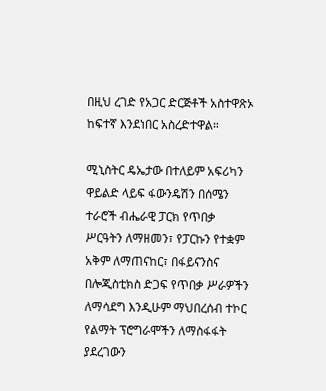በዚህ ረገድ የአጋር ድርጅቶች አስተዋጽኦ ከፍተኛ እንደነበር አስረድተዋል።

ሚኒስትር ዴኤታው በተለይም አፍሪካን ዋይልድ ላይፍ ፋውንዴሽን በሰሜን ተራሮች ብሔራዊ ፓርክ የጥበቃ ሥርዓትን ለማዘመን፣ የፓርኩን የተቋም አቅም ለማጠናከር፣ በፋይናንስና በሎጂስቲክስ ድጋፍ የጥበቃ ሥራዎችን ለማሳደግ እንዲሁም ማህበረሰብ ተኮር የልማት ፕሮግራሞችን ለማስፋፋት ያደረገውን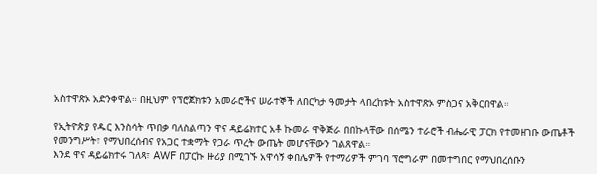አስተዋጽኦ አድንቀዋል። በዚህም የፕሮጀክቱን አመራሮችና ሠራተኞች ለበርካታ ዓመታት ላበረከቱት አስተዋጽኦ ምስጋና አቅርበዋል።

የኢትዮጵያ የዱር እንስሳት ጥበቃ ባለስልጣን ዋና ዳይሬክተር አቶ ኩመራ ዋቅጅራ በበኩላቸው በሰሜን ተራሮች ብሔራዊ ፓርክ የተመዘገቡ ውጤቶች የመንግሥት፣ የማህበረሰብና የአጋር ተቋማት የጋራ ጥረት ውጤት መሆናቸውን ገልጸዋል።
እንደ ዋና ዳይሬክተሩ ገለጻ፣ AWF በፓርኩ ዙሪያ በሚገኙ አዋሳኝ ቀበሌዎች የተማሪዎች ምገባ ፕሮግራም በመተግበር የማህበረሰቡን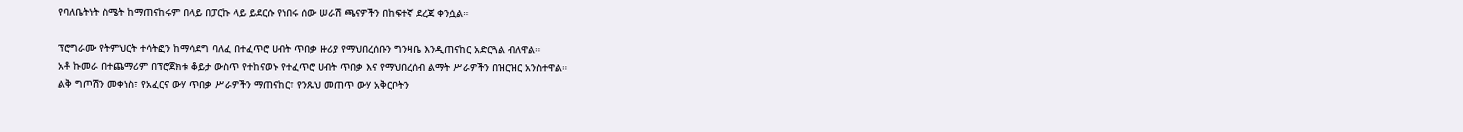የባለቤትነት ስሜት ከማጠናከሩም በላይ በፓርኩ ላይ ይደርሱ የነበሩ ሰው ሠራሽ ጫናዎችን በከፍተኛ ደረጃ ቀንሷል።

ፕሮግራሙ የትምህርት ተሳትፎን ከማሳደግ ባለፈ በተፈጥሮ ሀብት ጥበቃ ዙሪያ የማህበረሰቡን ግንዛቤ እንዲጠናከር አድርጓል ብለዋል።
አቶ ኩመራ በተጨማሪም በፕሮጀክቱ ቆይታ ውስጥ የተከናወኑ የተፈጥሮ ሀብት ጥበቃ እና የማህበረሰብ ልማት ሥራዎችን በዝርዝር አንስተዋል።
ልቅ ግጦሽን መቀነስ፣ የአፈርና ውሃ ጥበቃ ሥራዎችን ማጠናከር፣ የንጹህ መጠጥ ውሃ አቅርቦትን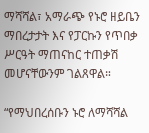ማሻሻል፣ አማራጭ የኑሮ ዘይቤን ማበረታታት እና የፓርኩን የጥበቃ ሥርዓት ማጠናከር ተጠቃሽ መሆናቸውንም ገልጸዋል።

“የማህበረሰቡን ኑሮ ለማሻሻል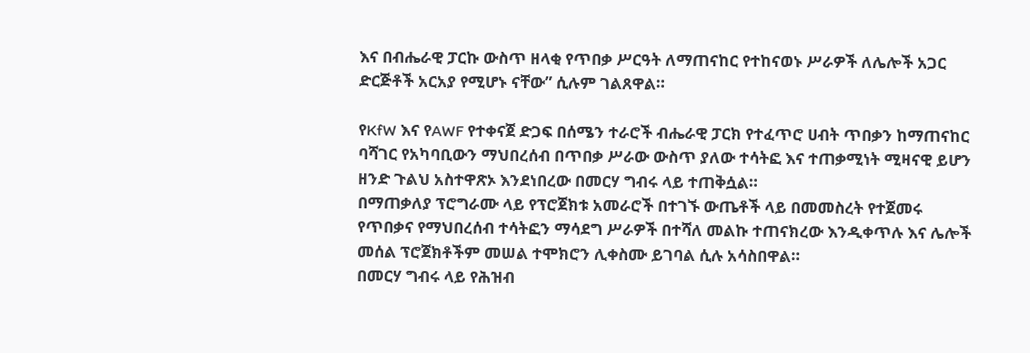እና በብሔራዊ ፓርኩ ውስጥ ዘላቂ የጥበቃ ሥርዓት ለማጠናከር የተከናወኑ ሥራዎች ለሌሎች አጋር ድርጅቶች አርአያ የሚሆኑ ናቸው” ሲሉም ገልጸዋል።

የKfW እና የAWF የተቀናጀ ድጋፍ በሰሜን ተራሮች ብሔራዊ ፓርክ የተፈጥሮ ሀብት ጥበቃን ከማጠናከር ባሻገር የአካባቢውን ማህበረሰብ በጥበቃ ሥራው ውስጥ ያለው ተሳትፎ እና ተጠቃሚነት ሚዛናዊ ይሆን ዘንድ ጉልህ አስተዋጽኦ እንደነበረው በመርሃ ግብሩ ላይ ተጠቅሷል።
በማጠቃለያ ፕሮግራሙ ላይ የፕሮጀክቱ አመራሮች በተገኙ ውጤቶች ላይ በመመስረት የተጀመሩ የጥበቃና የማህበረሰብ ተሳትፎን ማሳደግ ሥራዎች በተሻለ መልኩ ተጠናክረው እንዲቀጥሉ እና ሌሎች መሰል ፕሮጀክቶችም መሠል ተሞክሮን ሊቀስሙ ይገባል ሲሉ አሳስበዋል።
በመርሃ ግብሩ ላይ የሕዝብ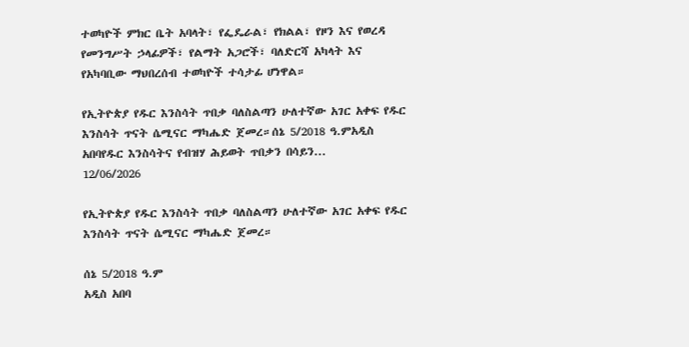ተወካዮች ምክር ቤት አባላት፣ የፌዴራል፣ የክልል፣ የዞን እና የወረዳ የመንግሥት ኃላፊዎች፣ የልማት አጋሮች፣ ባለድርሻ አካላት እና የአካባቢው ማህበረሰብ ተወካዮች ተሳታፊ ሆነዋል።

የኢትዮጵያ የዱር እንስሳት ጥበቃ ባለስልጣን ሁለተኛው አገር አቀፍ የዱር እንስሳት ጥናት ሴሚናር ማካሔድ ጀመረ።ሰኔ 5/2018 ዓ.ምአዲስ አበባየዱር እንስሳትና የብዝሃ ሕይወት ጥበቃን በሳይን...
12/06/2026

የኢትዮጵያ የዱር እንስሳት ጥበቃ ባለስልጣን ሁለተኛው አገር አቀፍ የዱር እንስሳት ጥናት ሴሚናር ማካሔድ ጀመረ።

ሰኔ 5/2018 ዓ.ም
አዲስ አበባ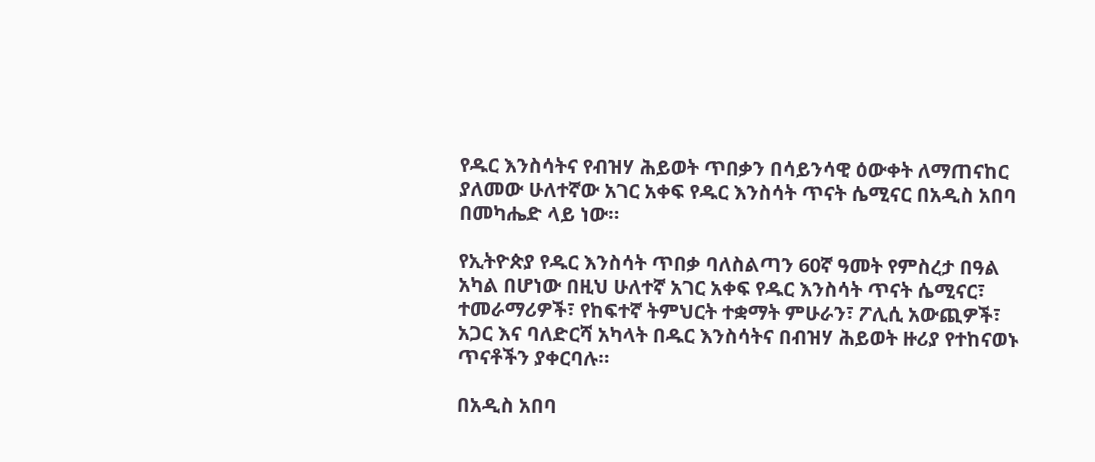የዱር እንስሳትና የብዝሃ ሕይወት ጥበቃን በሳይንሳዊ ዕውቀት ለማጠናከር ያለመው ሁለተኛው አገር አቀፍ የዱር እንስሳት ጥናት ሴሚናር በአዲስ አበባ በመካሔድ ላይ ነው።

የኢትዮጵያ የዱር እንስሳት ጥበቃ ባለስልጣን 60ኛ ዓመት የምስረታ በዓል አካል በሆነው በዚህ ሁለተኛ አገር አቀፍ የዱር እንስሳት ጥናት ሴሚናር፣ ተመራማሪዎች፣ የከፍተኛ ትምህርት ተቋማት ምሁራን፣ ፖሊሲ አውጪዎች፣ አጋር እና ባለድርሻ አካላት በዱር እንስሳትና በብዝሃ ሕይወት ዙሪያ የተከናወኑ ጥናቶችን ያቀርባሉ።

በአዲስ አበባ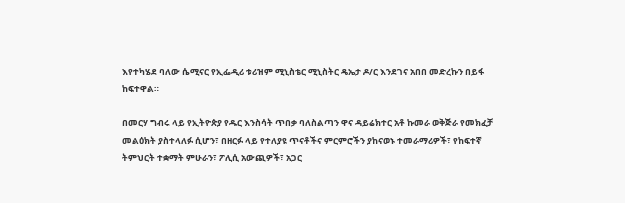እየተካሄደ ባለው ሴሚናር የኢፌዲሪ ቱሪዝም ሚኒስቴር ሚኒስትር ዴኤታ ዶ/ር እንደገና አበበ መድረኩን በይፋ ከፍተዋል።

በመርሃ ግብሩ ላይ የኢትዮጵያ የዱር እንስሳት ጥበቃ ባለስልጣን ዋና ዳይሬክተር አቶ ኩመራ ወቅጅራ የመክፈቻ መልዕክት ያስተላለፉ ሲሆን፣ በዘርፉ ላይ የተለያዩ ጥናቶችና ምርምሮችን ያከናወኑ ተመራማሪዎች፣ የከፍተኛ ትምህርት ተቋማት ምሁራን፣ ፖሊሲ አውጪዎች፣ አጋር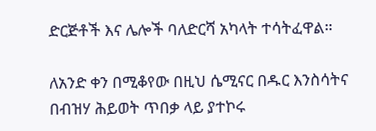ድርጅቶች እና ሌሎች ባለድርሻ አካላት ተሳትፈዋል።

ለአንድ ቀን በሚቆየው በዚህ ሴሚናር በዱር እንስሳትና በብዝሃ ሕይወት ጥበቃ ላይ ያተኮሩ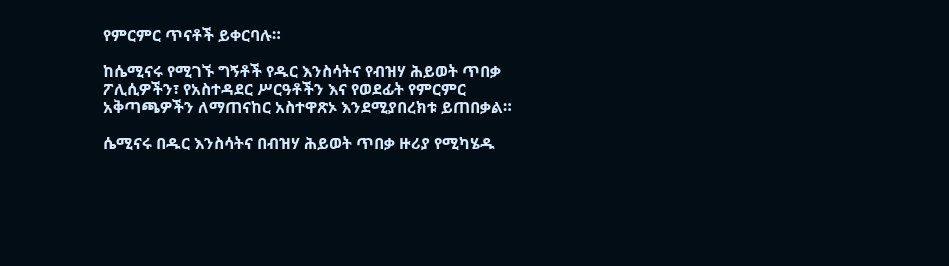የምርምር ጥናቶች ይቀርባሉ።

ከሴሚናሩ የሚገኙ ግኝቶች የዱር እንስሳትና የብዝሃ ሕይወት ጥበቃ ፖሊሲዎችን፣ የአስተዳደር ሥርዓቶችን እና የወደፊት የምርምር አቅጣጫዎችን ለማጠናከር አስተዋጽኦ እንደሚያበረክቱ ይጠበቃል።

ሴሚናሩ በዱር እንስሳትና በብዝሃ ሕይወት ጥበቃ ዙሪያ የሚካሄዱ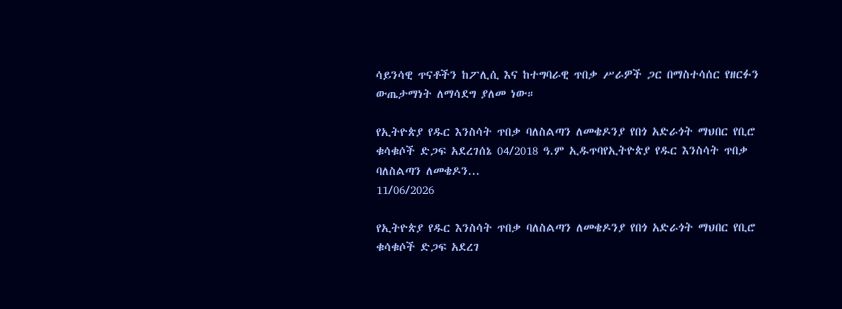ሳይንሳዊ ጥናቶችን ከፖሊሲ እና ከተግባራዊ ጥበቃ ሥራዎች ጋር በማስተሳሰር የዘርፉን ውጤታማነት ለማሳደግ ያለመ ነው።

የኢትዮጵያ የዱር እንስሳት ጥበቃ ባለስልጣን ለመቄዶንያ የበጎ አድራጎት ማህበር የቢሮ ቁሳቁሶች ድጋፍ አደረገሰኔ 04/2018 ዓ.ም ኢዱጥባየኢትዮጵያ የዱር እንስሳት ጥበቃ ባለስልጣን ለመቄዶን...
11/06/2026

የኢትዮጵያ የዱር እንስሳት ጥበቃ ባለስልጣን ለመቄዶንያ የበጎ አድራጎት ማህበር የቢሮ ቁሳቁሶች ድጋፍ አደረገ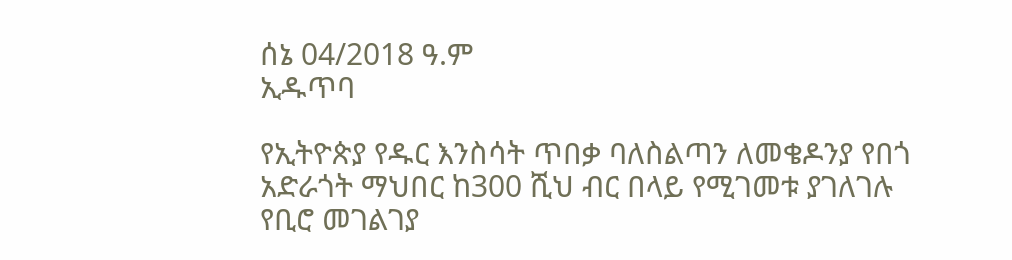ሰኔ 04/2018 ዓ.ም
ኢዱጥባ

የኢትዮጵያ የዱር እንስሳት ጥበቃ ባለስልጣን ለመቄዶንያ የበጎ አድራጎት ማህበር ከ300 ሺህ ብር በላይ የሚገመቱ ያገለገሉ የቢሮ መገልገያ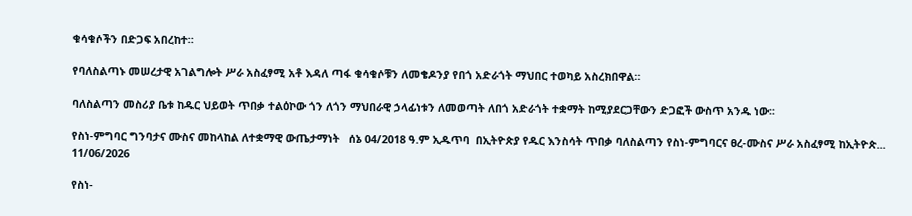ቁሳቁሶችን በድጋፍ አበረከተ።

የባለስልጣኑ መሠረታዊ አገልግሎት ሥራ አስፈፃሚ አቶ እዳለ ጣፋ ቁሳቁሶቹን ለመቄዶንያ የበጎ አድራጎት ማህበር ተወካይ አስረክበዋል።

ባለስልጣን መስሪያ ቤቱ ከዱር ህይወት ጥበቃ ተልዕኮው ጎን ለጎን ማህበራዊ ኃላፊነቱን ለመወጣት ለበጎ አድራጎት ተቋማት ከሚያደርጋቸውን ድጋፎች ውስጥ አንዱ ነው፡፡

የስነ-ምግባር ግንባታና ሙስና መከላከል ለተቋማዊ ውጤታማነት   ሰኔ 04/2018 ዓ.ም ኢዱጥባ  በኢትዮጵያ የዱር እንስሳት ጥበቃ ባለስልጣን የስነ-ምግባርና ፀረ-ሙስና ሥራ አስፈፃሚ ከኢትዮጵ...
11/06/2026

የስነ-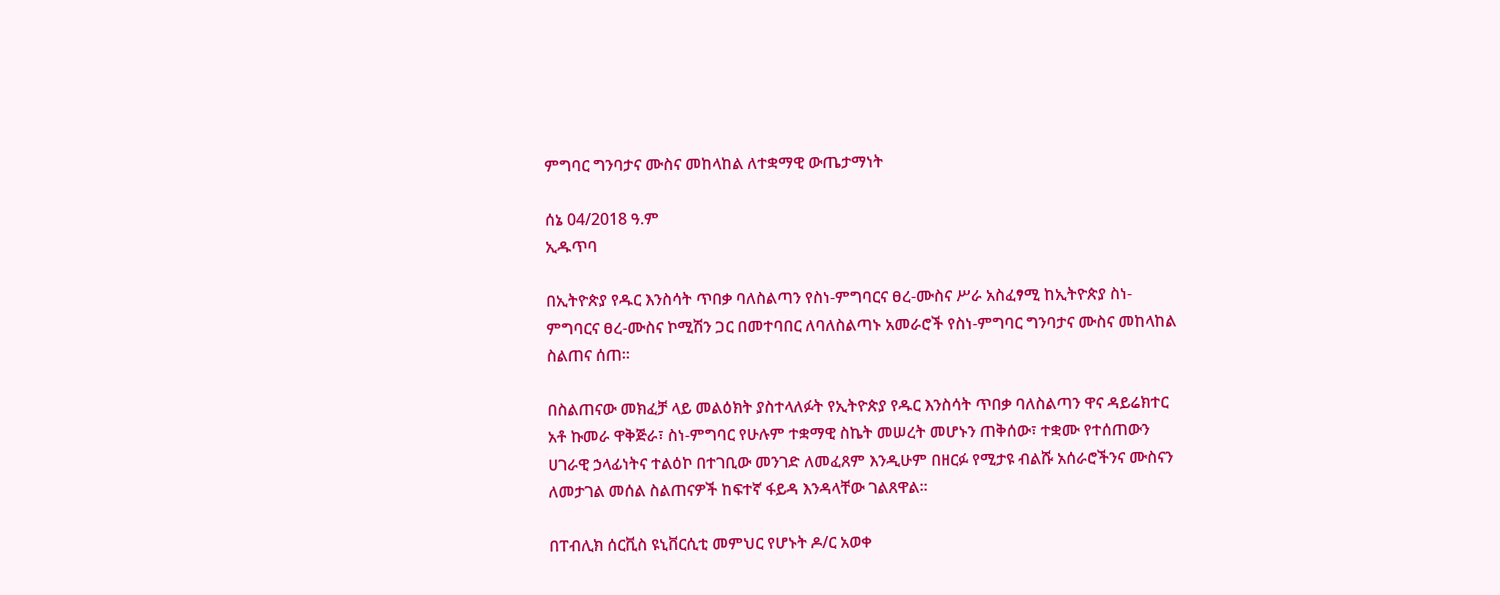ምግባር ግንባታና ሙስና መከላከል ለተቋማዊ ውጤታማነት

ሰኔ 04/2018 ዓ.ም
ኢዱጥባ

በኢትዮጵያ የዱር እንስሳት ጥበቃ ባለስልጣን የስነ-ምግባርና ፀረ-ሙስና ሥራ አስፈፃሚ ከኢትዮጵያ ስነ-ምግባርና ፀረ-ሙስና ኮሚሽን ጋር በመተባበር ለባለስልጣኑ አመራሮች የስነ-ምግባር ግንባታና ሙስና መከላከል ስልጠና ሰጠ።

በስልጠናው መክፈቻ ላይ መልዕክት ያስተላለፉት የኢትዮጵያ የዱር እንስሳት ጥበቃ ባለስልጣን ዋና ዳይሬክተር አቶ ኩመራ ዋቅጅራ፣ ስነ-ምግባር የሁሉም ተቋማዊ ስኬት መሠረት መሆኑን ጠቅሰው፣ ተቋሙ የተሰጠውን ሀገራዊ ኃላፊነትና ተልዕኮ በተገቢው መንገድ ለመፈጸም እንዲሁም በዘርፉ የሚታዩ ብልሹ አሰራሮችንና ሙስናን ለመታገል መሰል ስልጠናዎች ከፍተኛ ፋይዳ እንዳላቸው ገልጸዋል።

በፐብሊክ ሰርቪስ ዩኒቨርሲቲ መምህር የሆኑት ዶ/ር አወቀ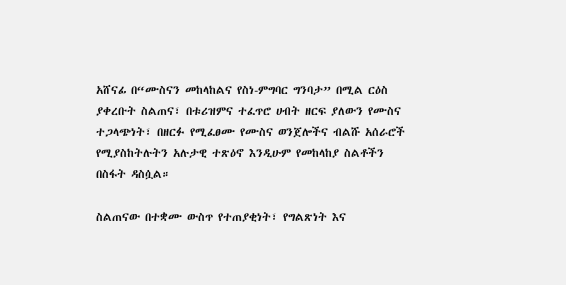አሸናፊ በ“ሙስናን መከላከልና የስነ-ምግባር ግንባታ” በሚል ርዕስ ያቀረቡት ስልጠና፣ በቱሪዝምና ተፈጥሮ ሀብት ዘርፍ ያለውን የሙስና ተጋላጭነት፣ በዘርፉ የሚፈፀሙ የሙስና ወንጀሎችና ብልሹ አሰራሮች የሚያስከትሉትን አሉታዊ ተጽዕኖ እንዲሁም የመከላከያ ስልቶችን በስፋት ዳስሷል።

ስልጠናው በተቋሙ ውስጥ የተጠያቂነት፣ የግልጽነት እና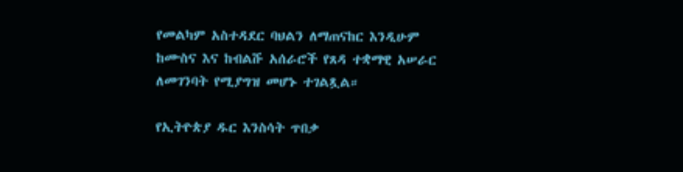የመልካም አስተዳደር ባህልን ለማጠናከር እንዲሁም ከሙስና እና ከብልሹ አሰራሮች የጸዳ ተቋማዊ አሠራር ለመገንባት የሚያግዝ መሆኑ ተገልጿል።

የኢትዮጵያ ዱር እንስሳት ጥበቃ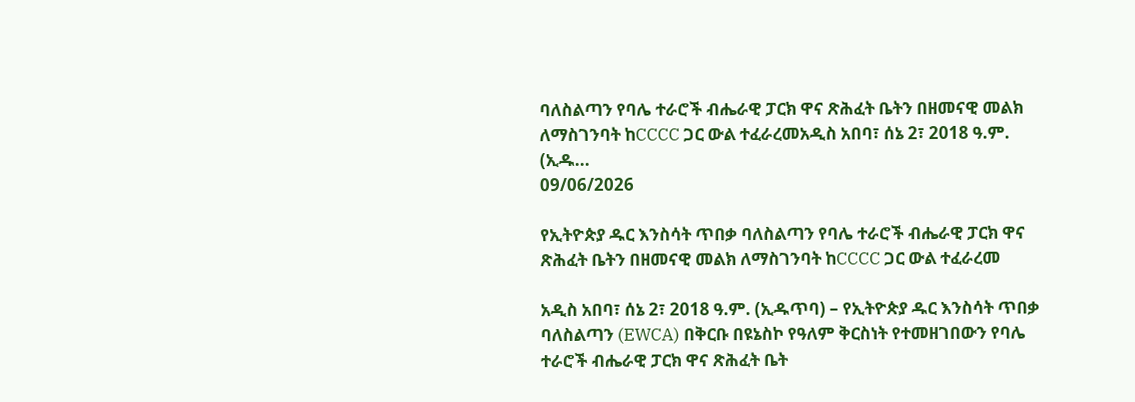ባለስልጣን የባሌ ተራሮች ብሔራዊ ፓርክ ዋና ጽሕፈት ቤትን በዘመናዊ መልክ ለማስገንባት ከCCCC ጋር ውል ተፈራረመአዲስ አበባ፣ ሰኔ 2፣ 2018 ዓ.ም. (ኢዱ...
09/06/2026

የኢትዮጵያ ዱር እንስሳት ጥበቃ ባለስልጣን የባሌ ተራሮች ብሔራዊ ፓርክ ዋና ጽሕፈት ቤትን በዘመናዊ መልክ ለማስገንባት ከCCCC ጋር ውል ተፈራረመ

አዲስ አበባ፣ ሰኔ 2፣ 2018 ዓ.ም. (ኢዱጥባ) – የኢትዮጵያ ዱር እንስሳት ጥበቃ ባለስልጣን (EWCA) በቅርቡ በዩኔስኮ የዓለም ቅርስነት የተመዘገበውን የባሌ ተራሮች ብሔራዊ ፓርክ ዋና ጽሕፈት ቤት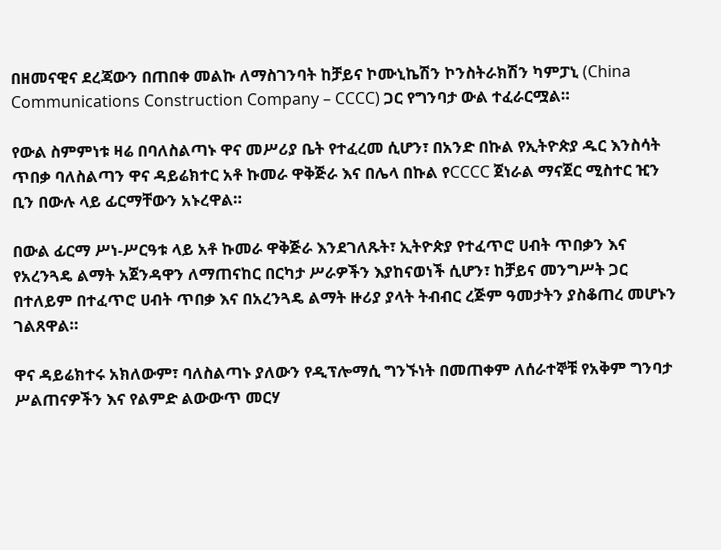በዘመናዊና ደረጃውን በጠበቀ መልኩ ለማስገንባት ከቻይና ኮሙኒኬሽን ኮንስትራክሽን ካምፓኒ (China Communications Construction Company – CCCC) ጋር የግንባታ ውል ተፈራርሟል።

የውል ስምምነቱ ዛሬ በባለስልጣኑ ዋና መሥሪያ ቤት የተፈረመ ሲሆን፣ በአንድ በኩል የኢትዮጵያ ዱር እንስሳት ጥበቃ ባለስልጣን ዋና ዳይሬክተር አቶ ኩመራ ዋቅጅራ እና በሌላ በኩል የCCCC ጀነራል ማናጀር ሚስተር ዢን ቢን በውሉ ላይ ፊርማቸውን አኑረዋል።

በውል ፊርማ ሥነ-ሥርዓቱ ላይ አቶ ኩመራ ዋቅጅራ እንደገለጹት፣ ኢትዮጵያ የተፈጥሮ ሀብት ጥበቃን እና የአረንጓዴ ልማት አጀንዳዋን ለማጠናከር በርካታ ሥራዎችን እያከናወነች ሲሆን፣ ከቻይና መንግሥት ጋር በተለይም በተፈጥሮ ሀብት ጥበቃ እና በአረንጓዴ ልማት ዙሪያ ያላት ትብብር ረጅም ዓመታትን ያስቆጠረ መሆኑን ገልጸዋል።

ዋና ዳይሬክተሩ አክለውም፣ ባለስልጣኑ ያለውን የዲፕሎማሲ ግንኙነት በመጠቀም ለሰራተኞቹ የአቅም ግንባታ ሥልጠናዎችን እና የልምድ ልውውጥ መርሃ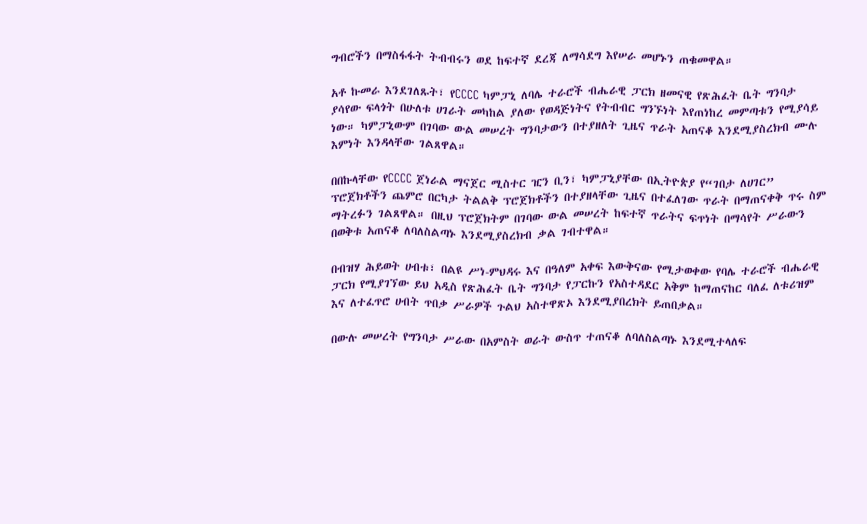ግብሮችን በማስፋፋት ትብብሩን ወደ ከፍተኛ ደረጃ ለማሳደግ እየሠራ መሆኑን ጠቁመዋል።

አቶ ኩመራ እንደገለጹት፣ የCCCC ካምፓኒ ለባሌ ተራሮች ብሔራዊ ፓርክ ዘመናዊ የጽሕፈት ቤት ግንባታ ያሳየው ፍላጎት በሁለቱ ሀገራት መካከል ያለው የወዳጅነትና የትብብር ግንኙነት እየጠነከረ መምጣቱን የሚያሳይ ነው። ካምፓኒውም በገባው ውል መሠረት ግንባታውን በተያዘለት ጊዜና ጥራት አጠናቆ እንደሚያስረክብ ሙሉ እምነት እንዳላቸው ገልጸዋል።

በበኩላቸው የCCCC ጀነራል ማናጀር ሚስተር ዢን ቢን፣ ካምፓኒያቸው በኢትዮጵያ የ“ገበታ ለሀገር” ፕሮጀክቶችን ጨምሮ በርካታ ትልልቅ ፕሮጀክቶችን በተያዘላቸው ጊዜና በተፈለገው ጥራት በማጠናቀቅ ጥሩ ስም ማትረፉን ገልጸዋል። በዚህ ፕሮጀክትም በገባው ውል መሠረት ከፍተኛ ጥራትና ፍጥነት በማሳየት ሥራውን በወቅቱ አጠናቆ ለባለስልጣኑ እንደሚያስረክብ ቃል ገብተዋል።

በብዝሃ ሕይወት ሀብቱ፣ በልዩ ሥነ-ምህዳሩ እና በዓለም አቀፍ እውቅናው የሚታወቀው የባሌ ተራሮች ብሔራዊ ፓርክ የሚያገኘው ይህ አዲስ የጽሕፈት ቤት ግንባታ የፓርኩን የአስተዳደር አቅም ከማጠናከር ባለፈ ለቱሪዝም እና ለተፈጥሮ ሀብት ጥበቃ ሥራዎች ጉልህ አስተዋጽኦ እንደሚያበረክት ይጠበቃል።

በውሉ መሠረት የግንባታ ሥራው በአምስት ወራት ውስጥ ተጠናቆ ለባለስልጣኑ እንደሚተላለፍ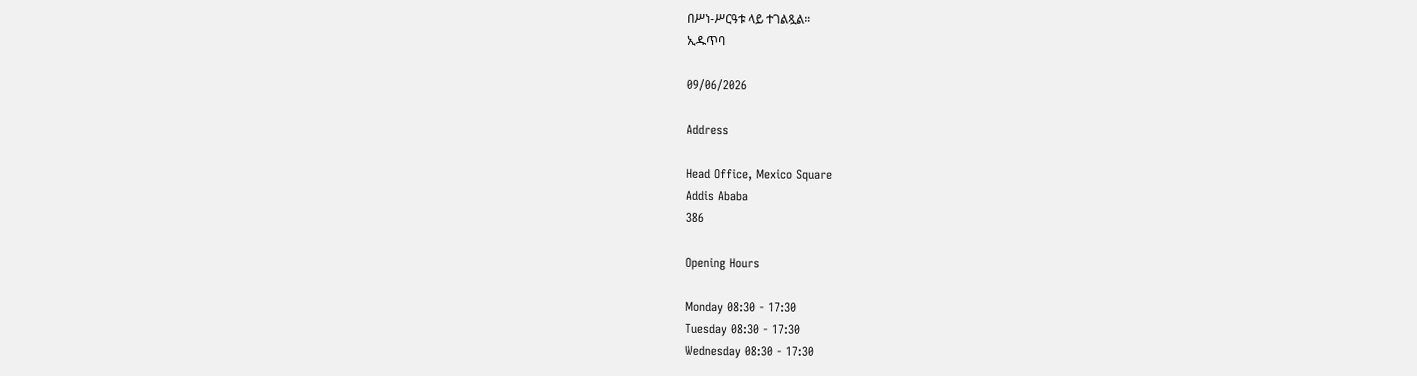በሥነ-ሥርዓቱ ላይ ተገልጿል።
ኢዱጥባ

09/06/2026

Address

Head Office, Mexico Square
Addis Ababa
386

Opening Hours

Monday 08:30 - 17:30
Tuesday 08:30 - 17:30
Wednesday 08:30 - 17:30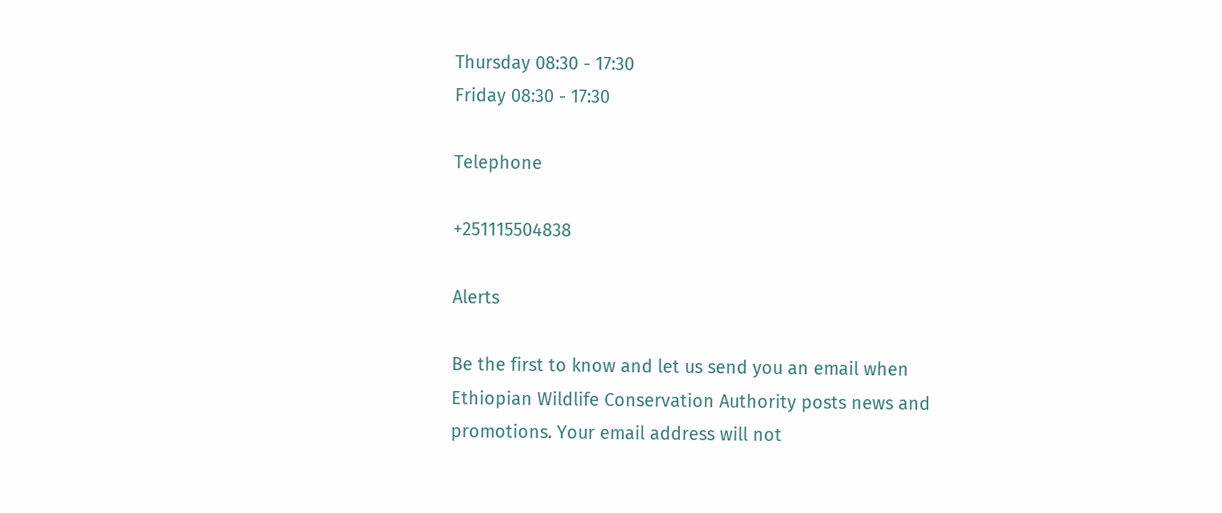Thursday 08:30 - 17:30
Friday 08:30 - 17:30

Telephone

+251115504838

Alerts

Be the first to know and let us send you an email when Ethiopian Wildlife Conservation Authority posts news and promotions. Your email address will not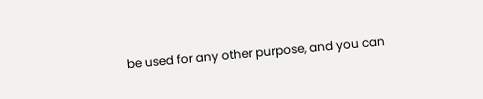be used for any other purpose, and you can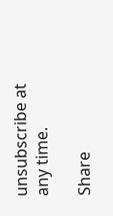unsubscribe at any time.

Share